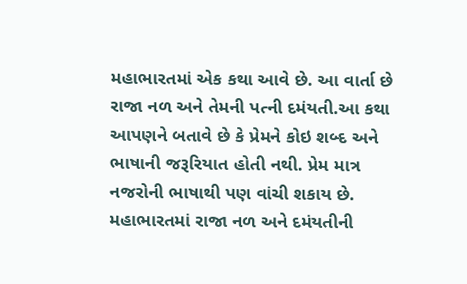મહાભારતમાં એક કથા આવે છે. આ વાર્તા છે રાજા નળ અને તેમની પત્ની દમંયતી.આ કથા આપણને બતાવે છે કે પ્રેમને કોઇ શબ્દ અને ભાષાની જરૂરિયાત હોતી નથી. પ્રેમ માત્ર નજરોની ભાષાથી પણ વાંચી શકાય છે.
મહાભારતમાં રાજા નળ અને દમંયતીની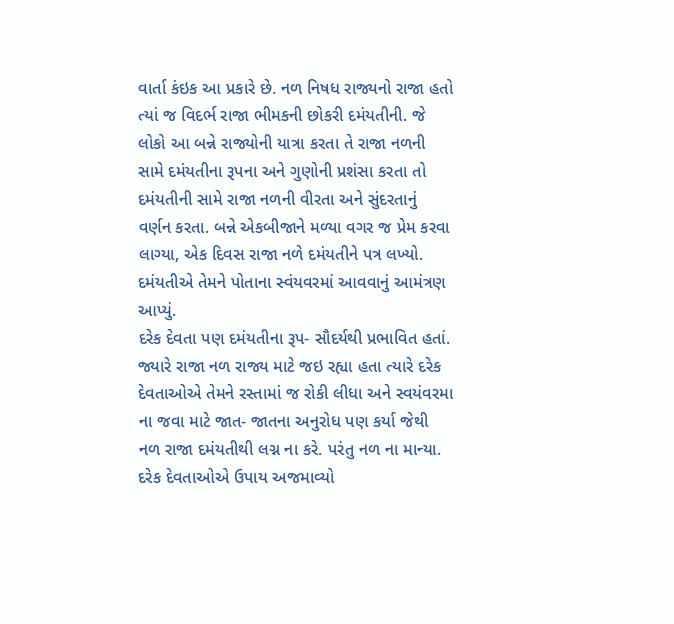વાર્તા કંઇક આ પ્રકારે છે. નળ નિષધ રાજ્યનો રાજા હતો ત્યાં જ વિદર્ભ રાજા ભીમકની છોકરી દમંયતીની. જે લોકો આ બન્ને રાજ્યોની યાત્રા કરતા તે રાજા નળની સામે દમંયતીના રૂપના અને ગુણોની પ્રશંસા કરતા તો દમંયતીની સામે રાજા નળની વીરતા અને સુંદરતાનું વર્ણન કરતા. બન્ને એકબીજાને મળ્યા વગર જ પ્રેમ કરવા લાગ્યા, એક દિવસ રાજા નળે દમંયતીને પત્ર લખ્યો. દમંયતીએ તેમને પોતાના સ્વંયવરમાં આવવાનું આમંત્રણ આપ્યું.
દરેક દેવતા પણ દમંયતીના રૂપ- સૌદર્યથી પ્રભાવિત હતાં. જ્યારે રાજા નળ રાજ્ય માટે જઇ રહ્યા હતા ત્યારે દરેક દેવતાઓએ તેમને રસ્તામાં જ રોકી લીધા અને સ્વયંવરમા ના જવા માટે જાત- જાતના અનુરોધ પણ કર્યા જેથી નળ રાજા દમંયતીથી લગ્ન ના કરે. પરંતુ નળ ના માન્યા. દરેક દેવતાઓએ ઉપાય અજમાવ્યો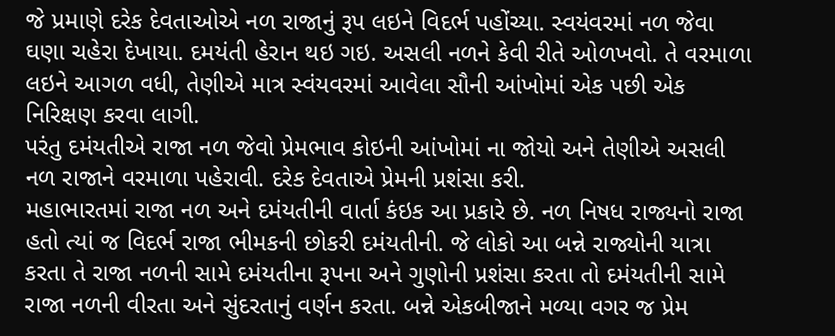જે પ્રમાણે દરેક દેવતાઓએ નળ રાજાનું રૂપ લઇને વિદર્ભ પહોંચ્યા. સ્વયંવરમાં નળ જેવા ઘણા ચહેરા દેખાયા. દમયંતી હેરાન થઇ ગઇ. અસલી નળને કેવી રીતે ઓળખવો. તે વરમાળા લઇને આગળ વધી, તેણીએ માત્ર સ્વંયવરમાં આવેલા સૌની આંખોમાં એક પછી એક નિરિક્ષણ કરવા લાગી.
પરંતુ દમંયતીએ રાજા નળ જેવો પ્રેમભાવ કોઇની આંખોમાં ના જોયો અને તેણીએ અસલી નળ રાજાને વરમાળા પહેરાવી. દરેક દેવતાએ પ્રેમની પ્રશંસા કરી.
મહાભારતમાં રાજા નળ અને દમંયતીની વાર્તા કંઇક આ પ્રકારે છે. નળ નિષધ રાજ્યનો રાજા હતો ત્યાં જ વિદર્ભ રાજા ભીમકની છોકરી દમંયતીની. જે લોકો આ બન્ને રાજ્યોની યાત્રા કરતા તે રાજા નળની સામે દમંયતીના રૂપના અને ગુણોની પ્રશંસા કરતા તો દમંયતીની સામે રાજા નળની વીરતા અને સુંદરતાનું વર્ણન કરતા. બન્ને એકબીજાને મળ્યા વગર જ પ્રેમ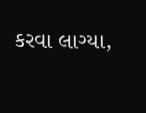કરવા લાગ્યા,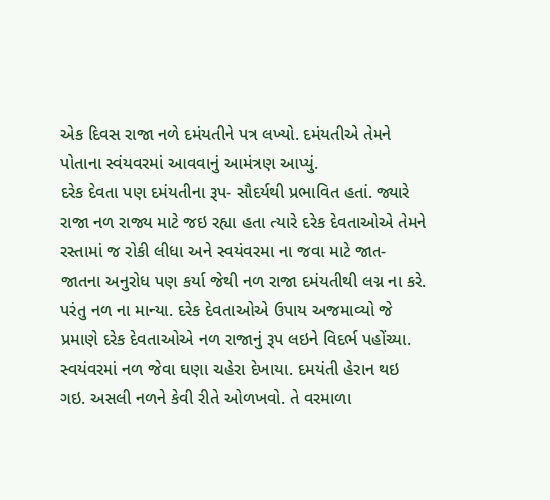એક દિવસ રાજા નળે દમંયતીને પત્ર લખ્યો. દમંયતીએ તેમને પોતાના સ્વંયવરમાં આવવાનું આમંત્રણ આપ્યું.
દરેક દેવતા પણ દમંયતીના રૂપ- સૌદર્યથી પ્રભાવિત હતાં. જ્યારે રાજા નળ રાજ્ય માટે જઇ રહ્યા હતા ત્યારે દરેક દેવતાઓએ તેમને રસ્તામાં જ રોકી લીધા અને સ્વયંવરમા ના જવા માટે જાત- જાતના અનુરોધ પણ કર્યા જેથી નળ રાજા દમંયતીથી લગ્ન ના કરે. પરંતુ નળ ના માન્યા. દરેક દેવતાઓએ ઉપાય અજમાવ્યો જે પ્રમાણે દરેક દેવતાઓએ નળ રાજાનું રૂપ લઇને વિદર્ભ પહોંચ્યા. સ્વયંવરમાં નળ જેવા ઘણા ચહેરા દેખાયા. દમયંતી હેરાન થઇ ગઇ. અસલી નળને કેવી રીતે ઓળખવો. તે વરમાળા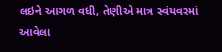લઇને આગળ વધી, તેણીએ માત્ર સ્વંયવરમાં આવેલા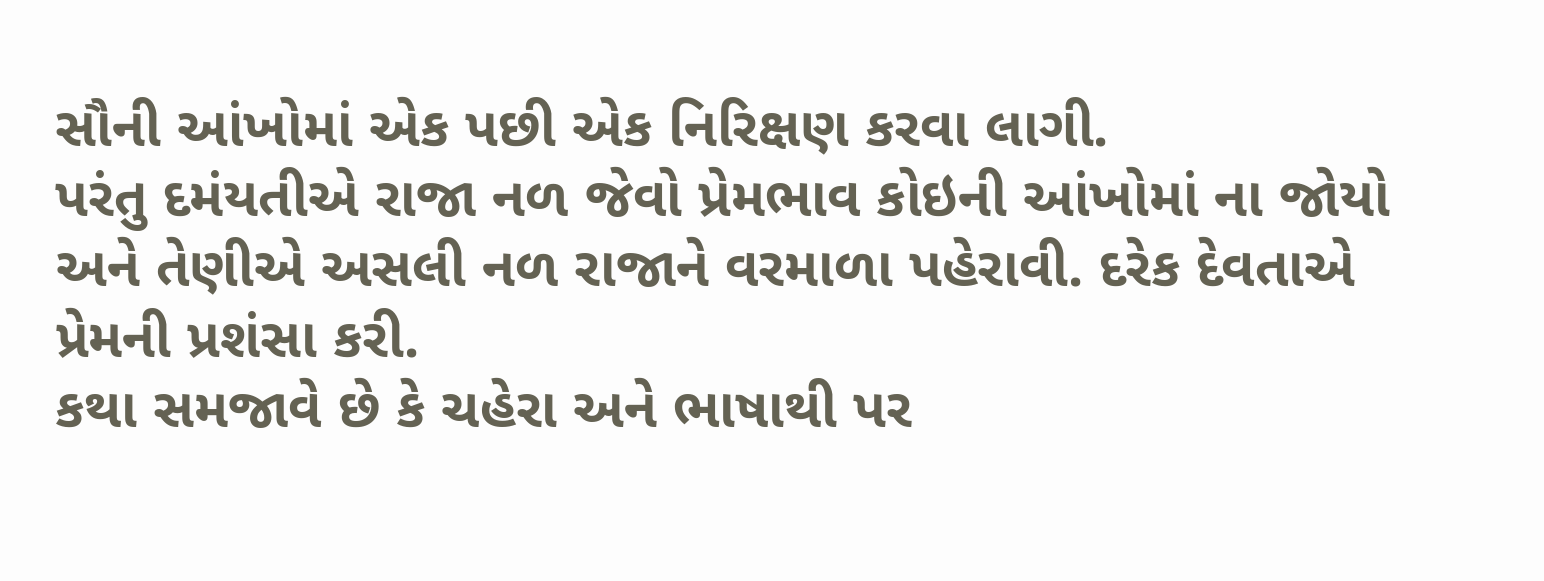સૌની આંખોમાં એક પછી એક નિરિક્ષણ કરવા લાગી.
પરંતુ દમંયતીએ રાજા નળ જેવો પ્રેમભાવ કોઇની આંખોમાં ના જોયો અને તેણીએ અસલી નળ રાજાને વરમાળા પહેરાવી. દરેક દેવતાએ પ્રેમની પ્રશંસા કરી.
કથા સમજાવે છે કે ચહેરા અને ભાષાથી પર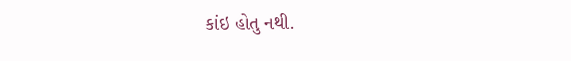કાંઇ હોતુ નથી.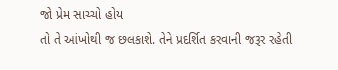જો પ્રેમ સાચ્ચો હોય
તો તે આંખોથી જ છલકાશે. તેને પ્રદર્શિત કરવાની જરૂર રહેતી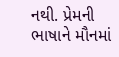નથી. પ્રેમની
ભાષાને મૌનમાં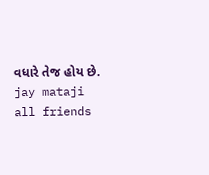વધારે તેજ હોય છે.
jay mataji all friends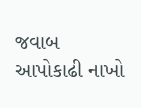જવાબ આપોકાઢી નાખો